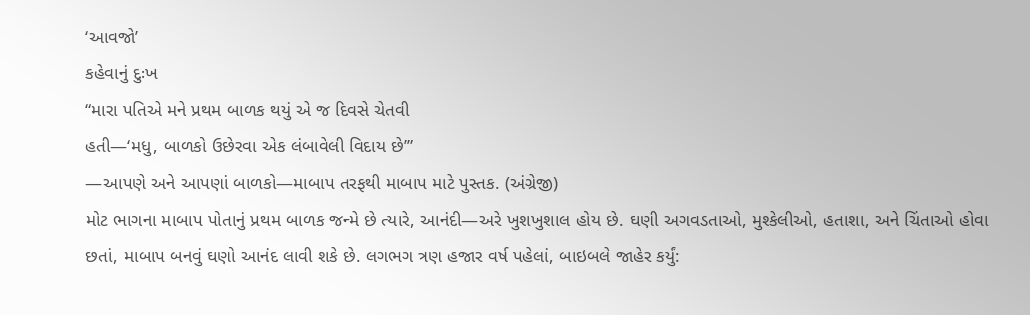‘આવજો’
કહેવાનું દુઃખ
“મારા પતિએ મને પ્રથમ બાળક થયું એ જ દિવસે ચેતવી
હતી—‘મધુ, બાળકો ઉછેરવા એક લંબાવેલી વિદાય છે’”
—આપણે અને આપણાં બાળકો—માબાપ તરફથી માબાપ માટે પુસ્તક. (અંગ્રેજી)
મોટ ભાગના માબાપ પોતાનું પ્રથમ બાળક જન્મે છે ત્યારે, આનંદી—અરે ખુશખુશાલ હોય છે. ઘણી અગવડતાઓ, મુશ્કેલીઓ, હતાશા, અને ચિંતાઓ હોવા છતાં, માબાપ બનવું ઘણો આનંદ લાવી શકે છે. લગભગ ત્રણ હજાર વર્ષ પહેલાં, બાઇબલે જાહેર કર્યું: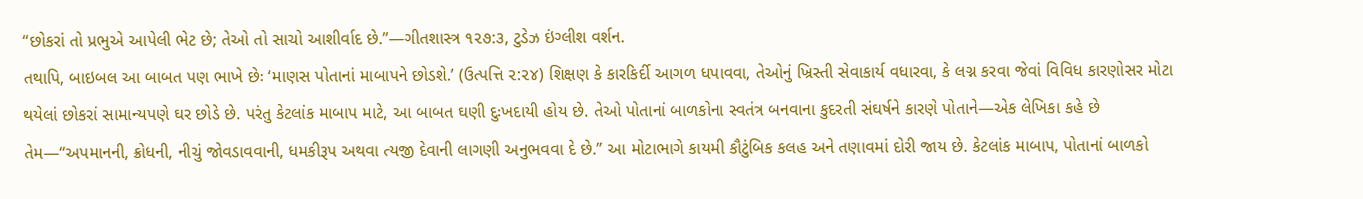“છોકરાં તો પ્રભુએ આપેલી ભેટ છે; તેઓ તો સાચો આશીર્વાદ છે.”—ગીતશાસ્ત્ર ૧૨૭:૩, ટુડેઝ ઇંગ્લીશ વર્શન.
તથાપિ, બાઇબલ આ બાબત પણ ભાખે છેઃ ‘માણસ પોતાનાં માબાપને છોડશે.’ (ઉત્પત્તિ ૨:૨૪) શિક્ષણ કે કારકિર્દી આગળ ધપાવવા, તેઓનું ખ્રિસ્તી સેવાકાર્ય વધારવા, કે લગ્ન કરવા જેવાં વિવિધ કારણોસર મોટા થયેલાં છોકરાં સામાન્યપણે ઘર છોડે છે. પરંતુ કેટલાંક માબાપ માટે, આ બાબત ઘણી દુઃખદાયી હોય છે. તેઓ પોતાનાં બાળકોના સ્વતંત્ર બનવાના કુદરતી સંઘર્ષને કારણે પોતાને—એક લેખિકા કહે છે તેમ—“અપમાનની, ક્રોધની, નીચું જોવડાવવાની, ધમકીરૂપ અથવા ત્યજી દેવાની લાગણી અનુભવવા દે છે.” આ મોટાભાગે કાયમી કૌટુંબિક કલહ અને તણાવમાં દોરી જાય છે. કેટલાંક માબાપ, પોતાનાં બાળકો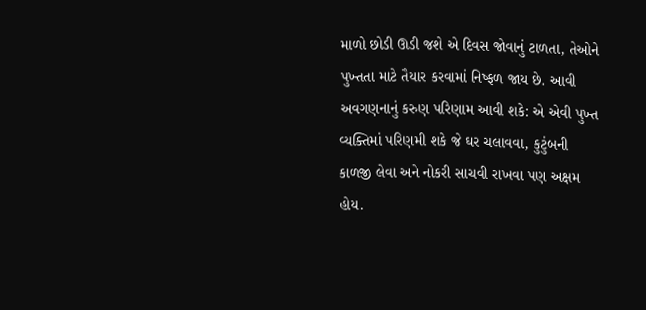માળો છોડી ઊડી જશે એ દિવસ જોવાનું ટાળતા, તેઓને પુખ્તતા માટે તૈયાર કરવામાં નિષ્ફળ જાય છે. આવી અવગણનાનું કરુણ પરિણામ આવી શકે: એ એવી પુખ્ત વ્યક્તિમાં પરિણમી શકે જે ઘર ચલાવવા, કુટુંબની કાળજી લેવા અને નોકરી સાચવી રાખવા પણ અક્ષમ હોય.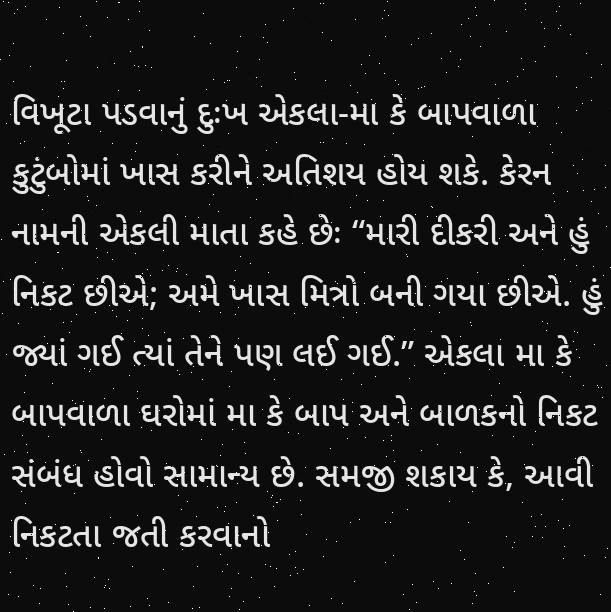વિખૂટા પડવાનું દુઃખ એકલા-મા કે બાપવાળા કુટુંબોમાં ખાસ કરીને અતિશય હોય શકે. કેરન નામની એકલી માતા કહે છેઃ “મારી દીકરી અને હું નિકટ છીએ; અમે ખાસ મિત્રો બની ગયા છીએ. હું જ્યાં ગઈ ત્યાં તેને પણ લઈ ગઈ.” એકલા મા કે બાપવાળા ઘરોમાં મા કે બાપ અને બાળકનો નિકટ સંબંધ હોવો સામાન્ય છે. સમજી શકાય કે, આવી નિકટતા જતી કરવાનો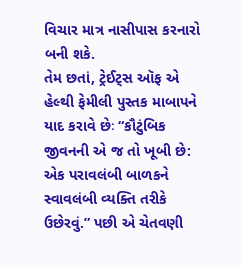વિચાર માત્ર નાસીપાસ કરનારો બની શકે.
તેમ છતાં, ટ્રેઈટ્સ ઑફ એ હેલ્થી ફેમીલી પુસ્તક માબાપને યાદ કરાવે છેઃ “કૌટુંબિક જીવનની એ જ તો ખૂબી છે: એક પરાવલંબી બાળકને સ્વાવલંબી વ્યક્તિ તરીકે ઉછેરવું.” પછી એ ચેતવણી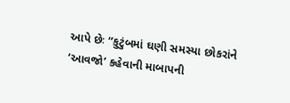આપે છેઃ “કુટુંબમાં ઘણી સમસ્યા છોકરાંને ‘આવજો’ કહેવાની માબાપની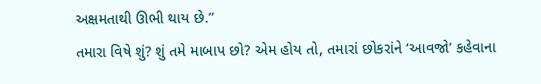અક્ષમતાથી ઊભી થાય છે.”
તમારા વિષે શું? શું તમે માબાપ છો? એમ હોય તો, તમારાં છોકરાંને ‘આવજો’ કહેવાના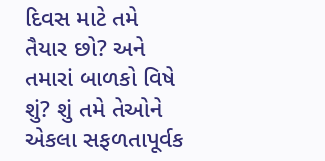દિવસ માટે તમે તૈયાર છો? અને તમારાં બાળકો વિષે શું? શું તમે તેઓને એકલા સફળતાપૂર્વક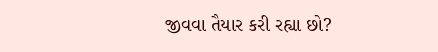જીવવા તૈયાર કરી રહ્યા છો?